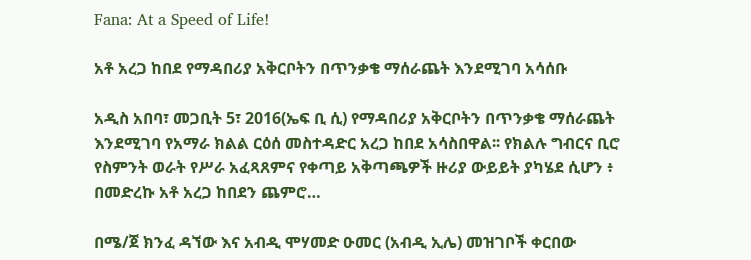Fana: At a Speed of Life!

አቶ አረጋ ከበደ የማዳበሪያ አቅርቦትን በጥንቃቄ ማሰራጨት እንደሚገባ አሳሰቡ

አዲስ አበባ፣ መጋቢት 5፣ 2016(ኤፍ ቢ ሲ) የማዳበሪያ አቅርቦትን በጥንቃቄ ማሰራጨት እንደሚገባ የአማራ ክልል ርዕሰ መስተዳድር አረጋ ከበደ አሳስበዋል፡፡ የክልሉ ግብርና ቢሮ የስምንት ወራት የሥራ አፈጻጸምና የቀጣይ አቅጣጫዎች ዙሪያ ውይይት ያካሄደ ሲሆን ፥ በመድረኩ አቶ አረጋ ከበደን ጨምሮ…

በሜ/ጀ ክንፈ ዳኘው እና አብዲ ሞሃመድ ዑመር (አብዲ ኢሌ) መዝገቦች ቀርበው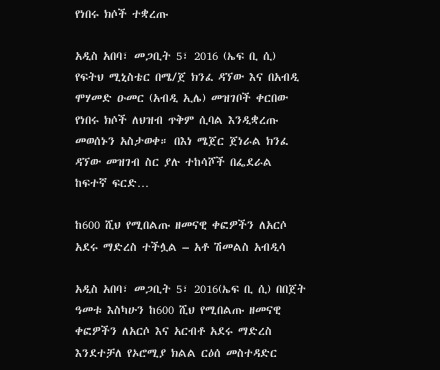የነበሩ ክሶች ተቋረጡ

አዲስ አበባ፣ መጋቢት 5፣ 2016 (ኤፍ ቢ ሲ) የፍትህ ሚኒስቴር በሜ/ጀ ክንፈ ዳኘው እና በአብዲ ሞሃመድ ዑመር (አብዲ ኢሌ) መዝገቦች ቀርበው የነበሩ ክሶች ለህዝብ ጥቅም ሲባል እንዲቋረጡ መወሰኑን አስታወቀ። በእነ ሜጀር ጀነራል ክንፈ ዳኘው መዝገብ ስር ያሉ ተከሳሾች በፌደራል ከፍተኛ ፍርድ…

ከ600 ሺህ የሚበልጡ ዘመናዊ ቀፎዎችን ለአርሶ አደሩ ማድረስ ተችሏል – አቶ ሽመልስ አብዲሳ

አዲስ አበባ፣ መጋቢት 5፣ 2016(ኤፍ ቢ ሲ) በበጀት ዓመቱ እስካሁን ከ600 ሺህ የሚበልጡ ዘመናዊ ቀፎዎችን ለአርሶ እና አርብቶ አደሩ ማድረስ እንደተቻለ የኦሮሚያ ክልል ርዕሰ መስተዳድር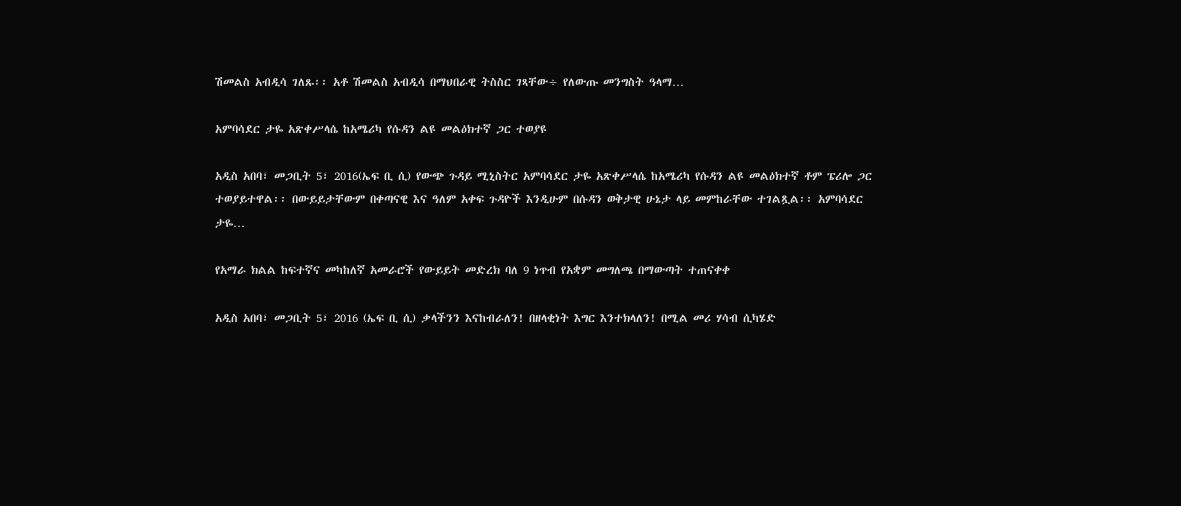ሽመልስ አብዲሳ ገለጹ፡፡ አቶ ሽመልስ አብዲሳ በማህበራዊ ትስስር ገጻቸው÷ የለውጡ መንግስት ዓላማ…

አምባሳደር ታዬ አጽቀሥላሴ ከአሜሪካ የሱዳን ልዩ መልዕክተኛ ጋር ተወያዩ

አዲስ አበባ፣ መጋቢት 5፣ 2016(ኤፍ ቢ ሲ) የውጭ ጉዳይ ሚኒስትር አምባሳደር ታዬ አጽቀሥላሴ ከአሜሪካ የሱዳን ልዩ መልዕክተኛ ቶም ፔሪሎ ጋር ተወያይተዋል፡፡ በውይይታቸውም በቀጣናዊ እና ዓለም አቀፍ ጉዳዮች እንዲሁም በሱዳን ወቅታዊ ሁኔታ ላይ መምከራቸው ተገልጿል፡፡ አምባሳደር ታዬ…

የአማራ ክልል ከፍተኛና መካከለኛ አመራሮች የውይይት መድረክ ባለ 9 ነጥብ የአቋም መግለጫ በማውጣት ተጠናቀቀ

አዲስ አበባ፣ መጋቢት 5፣ 2016 (ኤፍ ቢ ሲ) ቃላችንን እናከብራለን! በዘላቂነት እግር እንተክላለን! በሚል መሪ ሃሳብ ሲካሄድ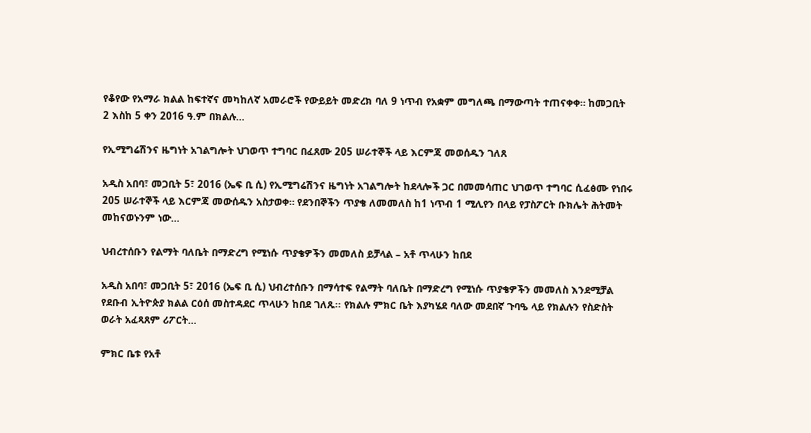የቆየው የአማራ ክልል ከፍተኛና መካከለኛ አመራሮች የውይይት መድረክ ባለ 9 ነጥብ የአቋም መግለጫ በማውጣት ተጠናቀቀ። ከመጋቢት 2 እስከ 5 ቀን 2016 ዓ.ም በክልሉ…

የኢሚግሬሽንና ዜግነት አገልግሎት ህገወጥ ተግባር በፈጸሙ 205 ሠራተኞች ላይ እርምጃ መወሰዱን ገለጸ

አዲስ አበባ፣ መጋቢት 5፣ 2016 (ኤፍ ቢ ሲ) የኢሚግሬሽንና ዜግነት አገልግሎት ከደላሎች ጋር በመመሳጠር ህገወጥ ተግባር ሲፈፅሙ የነበሩ 205 ሠራተኞች ላይ እርምጃ መውሰዱን አስታወቀ። የደንበኞችን ጥያቄ ለመመለስ ከ1 ነጥብ 1 ሚሊየን በላይ የፓስፖርት ቡክሌት ሕትመት መከናወኑንም ነው…

ህብረተሰቡን የልማት ባለቤት በማድረግ የሚነሱ ጥያቄዎችን መመለስ ይቻላል – አቶ ጥላሁን ከበደ

አዲስ አበባ፣ መጋቢት 5፣ 2016 (ኤፍ ቢ ሲ) ህብረተሰቡን በማሳተፍ የልማት ባለቤት በማድረግ የሚነሱ ጥያቄዎችን መመለስ እንደሚቻል የደቡብ ኢትዮጵያ ክልል ርዕሰ መስተዳደር ጥላሁን ከበደ ገለጹ፡፡ የክልሉ ምክር ቤት እያካሄደ ባለው መደበኛ ጉባዔ ላይ የክልሉን የስድስት ወራት አፈጻጸም ሪፖርት…

ምክር ቤቱ የአቶ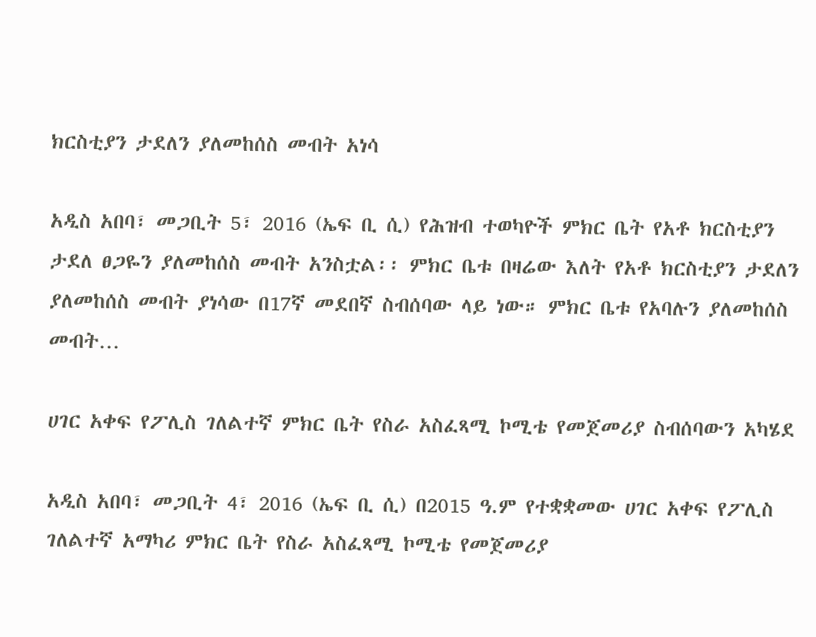ክርስቲያን ታደለን ያለመከሰስ መብት አነሳ

አዲስ አበባ፣ መጋቢት 5፣ 2016 (ኤፍ ቢ ሲ) የሕዝብ ተወካዮች ምክር ቤት የአቶ ክርስቲያን ታደለ ፀጋዬን ያለመከሰስ መብት አንስቷል፡፡ ምክር ቤቱ በዛሬው እለት የአቶ ክርስቲያን ታደለን ያለመከሰስ መብት ያነሳው በ17ኛ መደበኛ ስብሰባው ላይ ነው። ምክር ቤቱ የአባሉን ያለመከሰስ መብት…

ሀገር አቀፍ የፖሊስ ገለልተኛ ምክር ቤት የስራ አስፈጻሚ ኮሚቴ የመጀመሪያ ስብሰባውን አካሄደ

አዲስ አበባ፣ መጋቢት 4፣ 2016 (ኤፍ ቢ ሲ) በ2015 ዓ.ም የተቋቋመው ሀገር አቀፍ የፖሊስ ገለልተኛ አማካሪ ምክር ቤት የስራ አስፈጻሚ ኮሚቴ የመጀመሪያ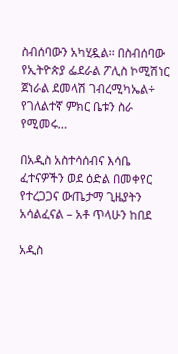ስብሰባውን አካሂዷል፡፡ በስብሰባው የኢትዮጵያ ፌደራል ፖሊስ ኮሚሽነር ጀነራል ደመላሽ ገብረሚካኤል÷ የገለልተኛ ምክር ቤቱን ስራ የሚመሩ…

በአዲስ አስተሳሰብና እሳቤ ፈተናዎችን ወደ ዕድል በመቀየር የተረጋጋና ውጤታማ ጊዜያትን አሳልፈናል – አቶ ጥላሁን ከበደ

አዲስ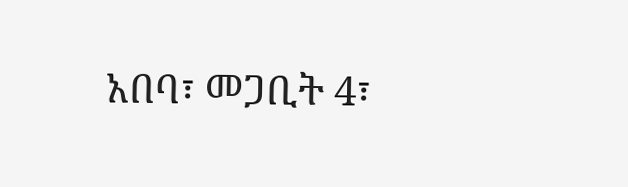አበባ፣ መጋቢት 4፣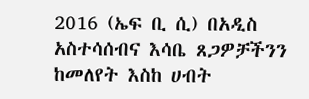2016 (ኤፍ ቢ ሲ) በአዲስ አስተሳሰብና እሳቤ ጸጋዎቻችንን ከመለየት እስከ ሀብት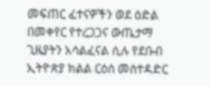መፍጠር ፈተናዎችን ወደ ዕድል በመቀየር የተረጋጋና ውጤታማ ጊዜያትን አሳልፈናል ሲሉ የደቡብ ኢትዮጵያ ክልል ርዕሰ መስተዳድር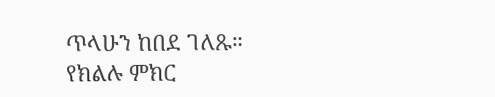ጥላሁን ከበደ ገለጹ። የክልሉ ምክር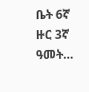ቤት 6ኛ ዙር 3ኛ ዓመት…